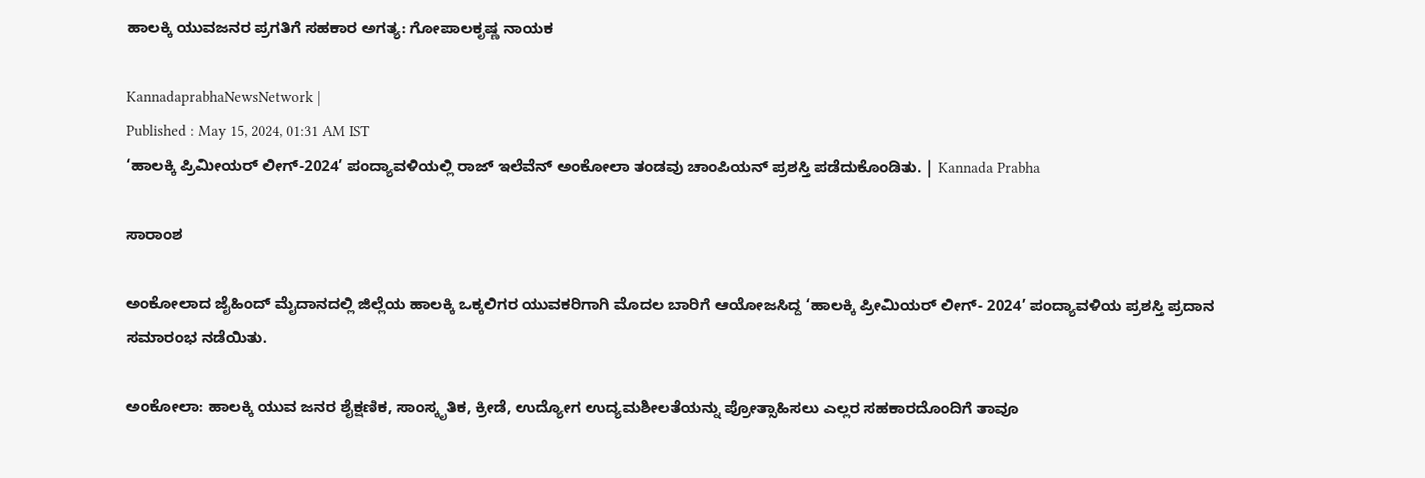ಹಾಲಕ್ಕಿ ಯುವಜನರ ಪ್ರಗತಿಗೆ ಸಹಕಾರ ಅಗತ್ಯ: ಗೋಪಾಲಕೃಷ್ಣ ನಾಯಕ

KannadaprabhaNewsNetwork |
Published : May 15, 2024, 01:31 AM IST
‘ಹಾಲಕ್ಕಿ ಪ್ರಿಮೀಯರ್ ಲೀಗ್-2024’ ಪಂದ್ಯಾವಳಿಯಲ್ಲಿ ರಾಜ್ ಇಲೆವೆನ್ ಅಂಕೋಲಾ ತಂಡವು ಚಾಂಪಿಯನ್ ಪ್ರಶಸ್ತಿ ಪಡೆದುಕೊಂಡಿತು. | Kannada Prabha

ಸಾರಾಂಶ

ಅಂಕೋಲಾದ ಜೈಹಿಂದ್ ಮೈದಾನದಲ್ಲಿ ಜಿಲ್ಲೆಯ ಹಾಲಕ್ಕಿ ಒಕ್ಕಲಿಗರ ಯುವಕರಿಗಾಗಿ ಮೊದಲ ಬಾರಿಗೆ ಆಯೋಜಸಿದ್ದ ‘ಹಾಲಕ್ಕಿ ಪ್ರೀಮಿಯರ್ ಲೀಗ್- 2024’ ಪಂದ್ಯಾವಳಿಯ ಪ್ರಶಸ್ತಿ ಪ್ರದಾನ ಸಮಾರಂಭ ನಡೆಯಿತು.

ಅಂಕೋಲಾ: ಹಾಲಕ್ಕಿ ಯುವ ಜನರ ಶೈಕ್ಷಣಿಕ, ಸಾಂಸ್ಕೃತಿಕ, ಕ್ರೀಡೆ, ಉದ್ಯೋಗ ಉದ್ಯಮಶೀಲತೆಯನ್ನು ಪ್ರೋತ್ಸಾಹಿಸಲು ಎಲ್ಲರ ಸಹಕಾರದೊಂದಿಗೆ ತಾವೂ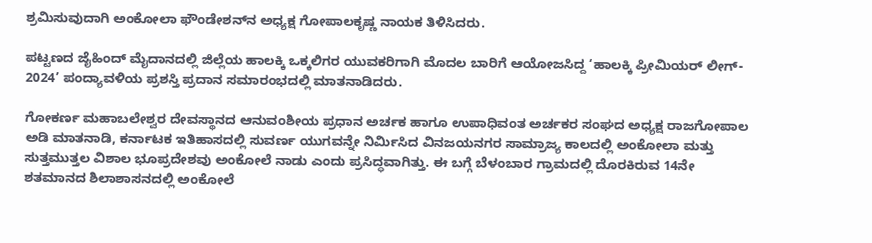ಶ್ರಮಿಸುವುದಾಗಿ ಅಂಕೋಲಾ ಫೌಂಡೇಶನ್‌ನ ಅಧ್ಯಕ್ಷ ಗೋಪಾಲಕೃಷ್ಣ ನಾಯಕ ತಿಳಿಸಿದರು.

ಪಟ್ಟಣದ ಜೈಹಿಂದ್ ಮೈದಾನದಲ್ಲಿ ಜಿಲ್ಲೆಯ ಹಾಲಕ್ಕಿ ಒಕ್ಕಲಿಗರ ಯುವಕರಿಗಾಗಿ ಮೊದಲ ಬಾರಿಗೆ ಆಯೋಜಸಿದ್ದ ‘ಹಾಲಕ್ಕಿ ಪ್ರೀಮಿಯರ್ ಲೀಗ್- 2024’ ಪಂದ್ಯಾವಳಿಯ ಪ್ರಶಸ್ತಿ ಪ್ರದಾನ ಸಮಾರಂಭದಲ್ಲಿ ಮಾತನಾಡಿದರು.

ಗೋಕರ್ಣ ಮಹಾಬಲೇಶ್ವರ ದೇವಸ್ಥಾನದ ಆನುವಂಶೀಯ ಪ್ರಧಾನ ಅರ್ಚಕ ಹಾಗೂ ಉಪಾಧಿವಂತ ಅರ್ಚಕರ ಸಂಘದ ಅಧ್ಯಕ್ಷ ರಾಜಗೋಪಾಲ ಅಡಿ ಮಾತನಾಡಿ, ಕರ್ನಾಟಕ ಇತಿಹಾಸದಲ್ಲಿ ಸುವರ್ಣ ಯುಗವನ್ನೇ ನಿರ್ಮಿಸಿದ ವಿನಜಯನಗರ ಸಾಮ್ರಾಜ್ಯ ಕಾಲದಲ್ಲಿ ಅಂಕೋಲಾ ಮತ್ತು ಸುತ್ತಮುತ್ತಲ ವಿಶಾಲ ಭೂಪ್ರದೇಶವು ಅಂಕೋಲೆ ನಾಡು ಎಂದು ಪ್ರಸಿದ್ಧವಾಗಿತ್ತು. ಈ ಬಗ್ಗೆ ಬೆಳಂಬಾರ ಗ್ರಾಮದಲ್ಲಿ ದೊರಕಿರುವ 14ನೇ ಶತಮಾನದ ಶಿಲಾಶಾಸನದಲ್ಲಿ ಅಂಕೋಲೆ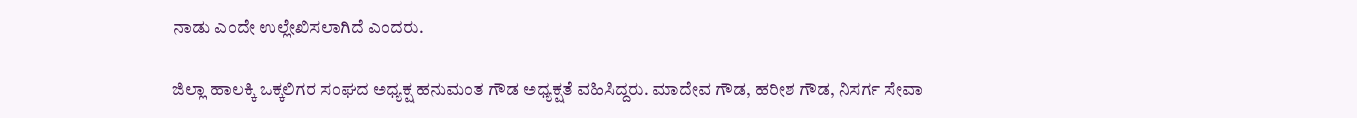ನಾಡು ಎಂದೇ ಉಲ್ಲೇಖಿಸಲಾಗಿದೆ ಎಂದರು.

ಜಿಲ್ಲಾ ಹಾಲಕ್ಕಿ ಒಕ್ಕಲಿಗರ ಸಂಘದ ಅಧ್ಯಕ್ಷ ಹನುಮಂತ ಗೌಡ ಅಧ್ಯಕ್ಷತೆ ವಹಿಸಿದ್ದರು. ಮಾದೇವ ಗೌಡ, ಹರೀಶ ಗೌಡ, ನಿಸರ್ಗ ಸೇವಾ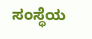ಸಂಸ್ಥೆಯ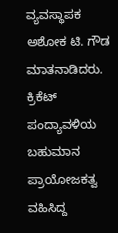ವ್ಯವಸ್ಥಾಪಕ ಅಶೋಕ ಟಿ. ಗೌಡ ಮಾತನಾಡಿದರು. ಕ್ರಿಕೆಟ್ ಪಂದ್ಯಾವಳಿಯ ಬಹುಮಾನ ಪ್ರಾಯೋಜಕತ್ವ ವಹಿಸಿದ್ದ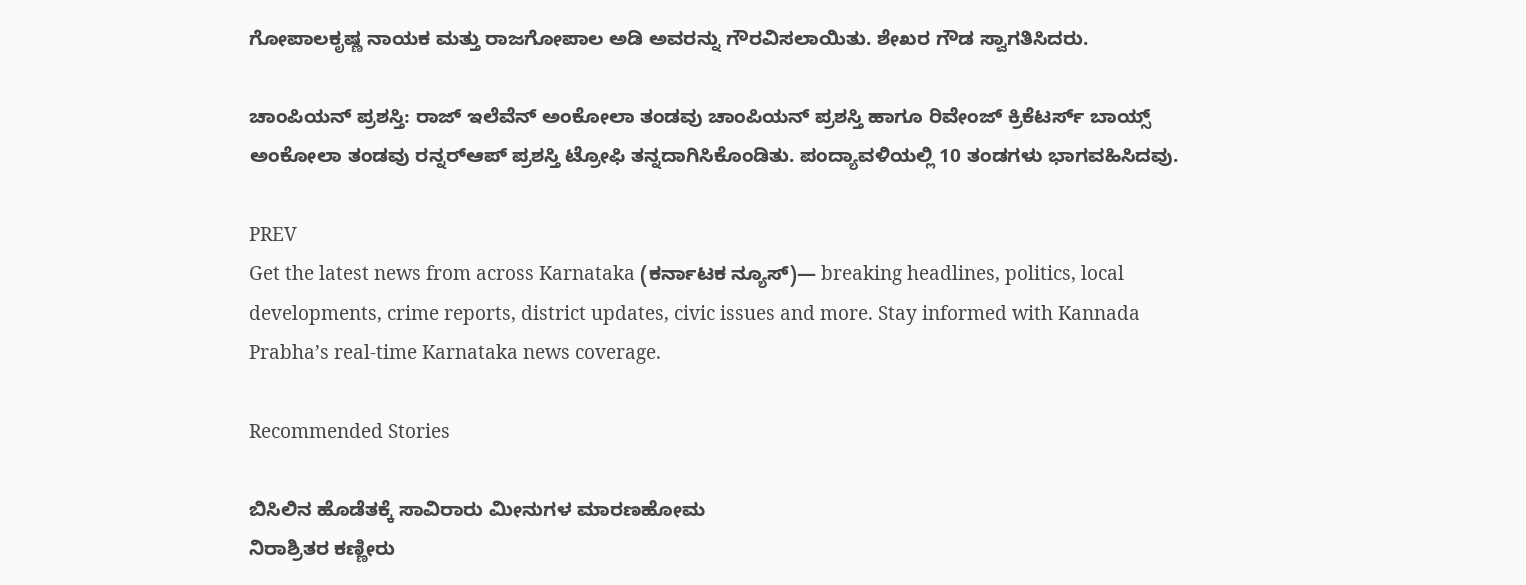ಗೋಪಾಲಕೃಷ್ಣ ನಾಯಕ ಮತ್ತು ರಾಜಗೋಪಾಲ ಅಡಿ ಅವರನ್ನು ಗೌರವಿಸಲಾಯಿತು. ಶೇಖರ ಗೌಡ ಸ್ವಾಗತಿಸಿದರು.

ಚಾಂಪಿಯನ್‌ ಪ್ರಶಸ್ತಿ: ರಾಜ್ ಇಲೆವೆನ್ ಅಂಕೋಲಾ ತಂಡವು ಚಾಂಪಿಯನ್ ಪ್ರಶಸ್ತಿ ಹಾಗೂ ರಿವೇಂಜ್ ಕ್ರಿಕೆಟರ್ಸ್ ಬಾಯ್ಸ್ ಅಂಕೋಲಾ ತಂಡವು ರನ್ನರ್‌ಆಪ್ ಪ್ರಶಸ್ತಿ ಟ್ರೋಫಿ ತನ್ನದಾಗಿಸಿಕೊಂಡಿತು. ಪಂದ್ಯಾವಳಿಯಲ್ಲಿ 10 ತಂಡಗಳು ಭಾಗವಹಿಸಿದವು.

PREV
Get the latest news from across Karnataka (ಕರ್ನಾಟಕ ನ್ಯೂಸ್)— breaking headlines, politics, local developments, crime reports, district updates, civic issues and more. Stay informed with Kannada Prabha’s real‑time Karnataka news coverage.

Recommended Stories

ಬಿಸಿಲಿನ ಹೊಡೆತಕ್ಕೆ ಸಾವಿರಾರು ಮೀನುಗಳ ಮಾರಣಹೋಮ
ನಿರಾಶ್ರಿತರ ಕಣ್ಣೀರು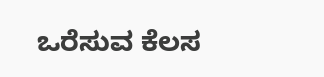ಒರೆಸುವ ಕೆಲಸ